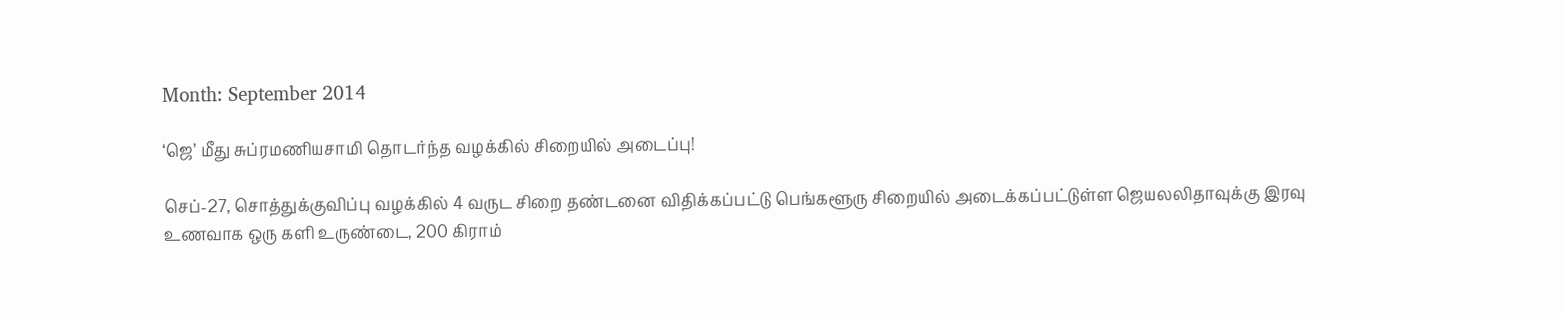Month: September 2014

‘ஜெ’ மீது சுப்ரமணியசாமி தொடர்ந்த வழக்கில் சிறையில் அடைப்பு!

செப்-27, சொத்துக்குவிப்பு வழக்கில் 4 வருட சிறை தண்டனை விதிக்கப்பட்டு பெங்களூரு சிறையில் அடைக்கப்பட்டுள்ள ஜெயலலிதாவுக்கு இரவு உணவாக ஒரு களி உருண்டை, 200 கிராம்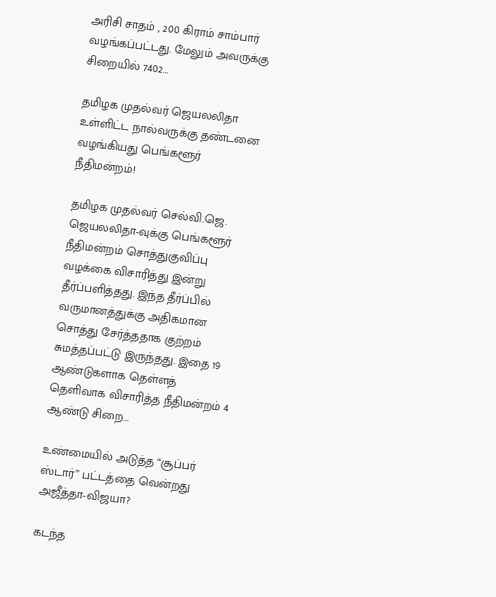அரிசி சாதம் , 200 கிராம் சாம்பார் வழங்கப்பட்டது. மேலும் அவருக்கு சிறையில் 7402…

தமிழக முதல்வர் ஜெயலலிதா உள்ளிட்ட நால்வருக்கு தண்டனை வழங்கியது பெங்களூர் நீதிமன்றம்!

தமிழக முதல்வர் செல்வி.ஜெ. ஜெயலலிதா-வுக்கு பெங்களூர் நீதிமன்றம் சொத்துகுவிப்பு வழக்கை விசாரித்து இன்று தீர்ப்பளித்தது. இந்த தீர்ப்பில் வருமானத்துக்கு அதிகமான சொத்து சேர்த்ததாக குற்றம் சுமத்தப்பட்டு இருந்தது. இதை 19 ஆண்டுகளாக தெள்ளத் தெளிவாக விசாரித்த நீதிமன்றம் 4 ஆண்டு சிறை…

உண்மையில் அடுத்த “சூப்பர் ஸ்டார்” பட்டத்தை வென்றது அஜீத்தா-விஜயா?

கடந்த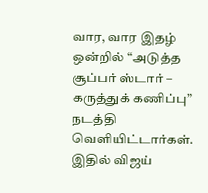வார, வார இதழ் ஒன்றில் “அடுத்த சூப்பர் ஸ்டார் – கருத்துக் கணிப்பு” நடத்தி வெளியிட்டார்கள். இதில் விஜய்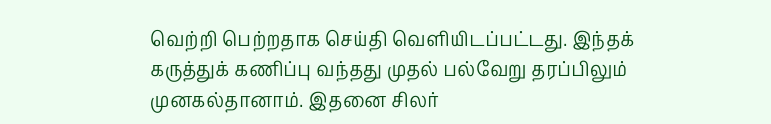வெற்றி பெற்றதாக செய்தி வெளியிடப்பட்டது. இந்தக் கருத்துக் கணிப்பு வந்தது முதல் பல்வேறு தரப்பிலும் முனகல்தானாம். இதனை சிலர்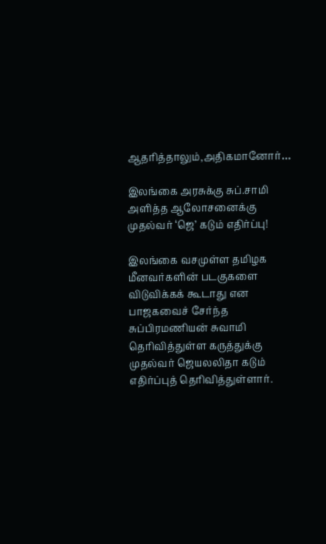ஆதரித்தாலும்,அதிகமானோர்…

இலங்கை அரசுக்கு சுப்.சாமி அளித்த ஆலோசனைக்கு முதல்வர் ‘ஜெ’ கடும் எதிர்ப்பு!

இலங்கை வசமுள்ள தமிழக மீனவர்களின் படகுகளை விடுவிக்கக் கூடாது என பாஜகவைச் சேர்ந்த சுப்பிரமணியன் சுவாமி தெரிவித்துள்ள கருத்துக்கு முதல்வர் ஜெயலலிதா கடும் எதிர்ப்புத் தெரிவித்துள்ளார்.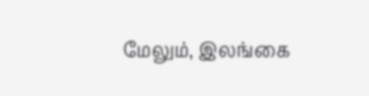மேலும், இலங்கை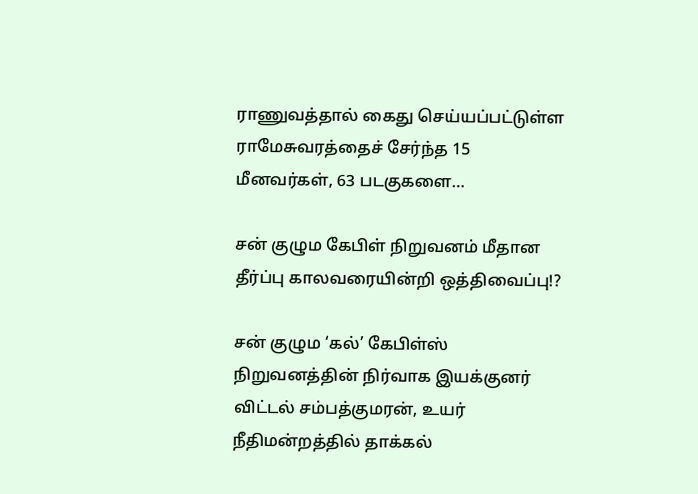ராணுவத்தால் கைது செய்யப்பட்டுள்ள ராமேசுவரத்தைச் சேர்ந்த 15 மீனவர்கள், 63 படகுகளை…

சன் குழும கேபிள் நிறுவனம் மீதான தீர்ப்பு காலவரையின்றி ஒத்திவைப்பு!?

சன் குழும ‘கல்’ கேபிள்ஸ் நிறுவனத்தின் நிர்வாக இயக்குனர் விட்டல் சம்பத்குமரன், உயர் நீதிமன்றத்தில் தாக்கல்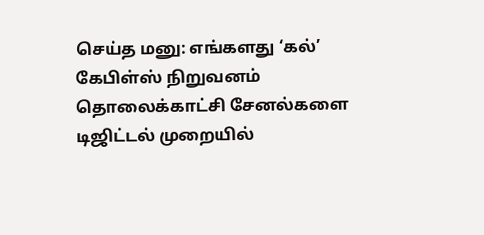செய்த மனு: எங்களது ‘கல்’ கேபிள்ஸ் நிறுவனம் தொலைக்காட்சி சேனல்களை டிஜிட்டல் முறையில்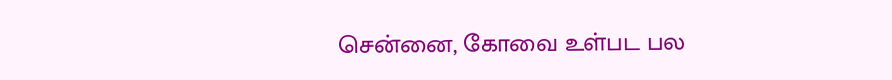சென்னை, கோவை உள்பட பல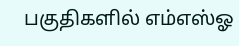பகுதிகளில் எம்எஸ்ஓ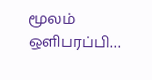மூலம் ஒளிபரப்பி…